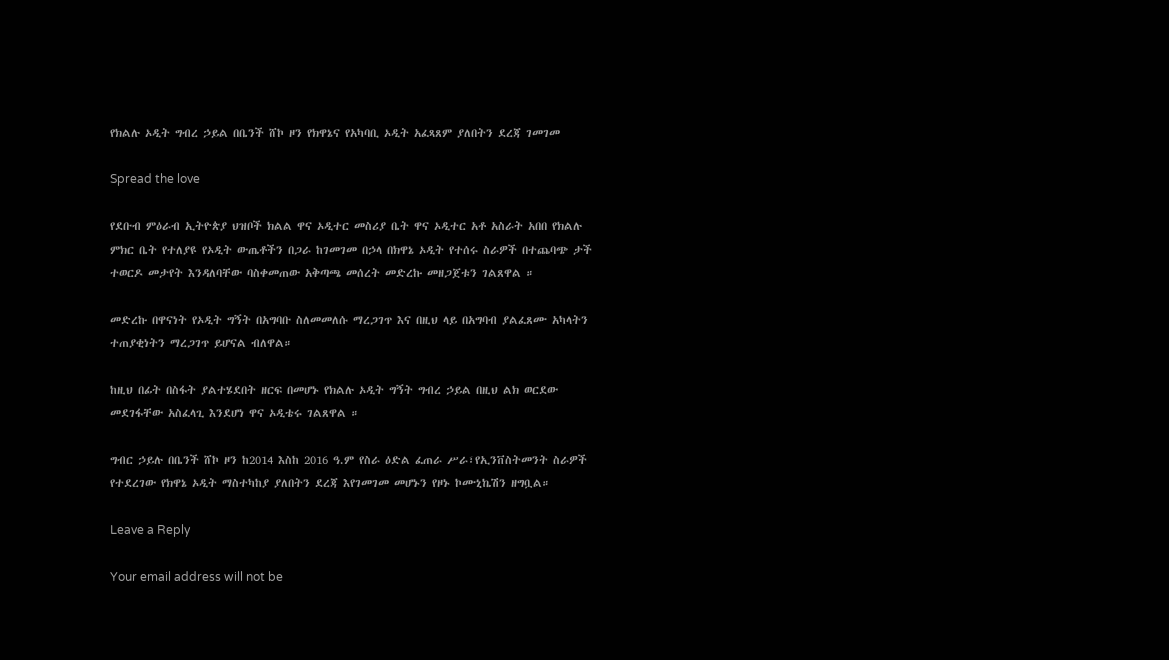የክልሉ ኦዲት ግብረ ኃይል በቤንች ሸኮ ዞን የክዋኔና የአካባቢ ኦዲት አፈጻጸም ያለበትን ደረጃ ገመገመ

Spread the love

የደቡብ ምዕራብ ኢትዮጵያ ህዝቦች ክልል ዋና ኦዲተር መስሪያ ቤት ዋና ኦዲተር አቶ አስራት አበበ የክልሉ ምክር ቤት የተለያዩ የኦዲት ውጤቶችን በጋራ ከገመገመ በኃላ በክዋኔ ኦዲት የተሰሩ ስራዎች በተጨባጭ ታች ተወርዶ መታየት እንዳለባቸው ባስቀመጠው አቅጣጫ መሰረት መድረኩ መዘጋጀቱን ገልጸዋል ።

መድረኩ በዋናነት የኦዲት ግኝት በአግባቡ ስለመመለሱ ማረጋገጥ እና በዚህ ላይ በአግባብ ያልፈጸሙ አካላትን ተጠያቂነትን ማረጋገጥ ይሆናል ብለዋል።

ከዚህ በፊት በስፋት ያልተሄደበት ዘርፍ በመሆኑ የክልሉ ኦዲት ግኝት ግብረ ኃይል በዚህ ልክ ወርደው መደገፋቸው አስፈላጊ እንደሆነ ዋና ኦዲቴሩ ገልጸዋል ።

ግብር ኃይሉ በቤንች ሸኮ ዞን ከ2014 እስከ 2016 ዓ.ም የስራ ዕድል ፈጠራ ሥራ፣የኢንቨስትመንት ስራዎች የተደረገው የክዋኔ ኦዲት ማስተካከያ ያለበትን ደረጃ እየገመገመ መሆኑን የዞኑ ኮሙኒኬሽን ዘግቧል።

Leave a Reply

Your email address will not be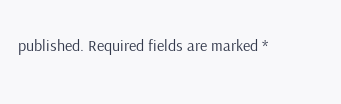published. Required fields are marked *